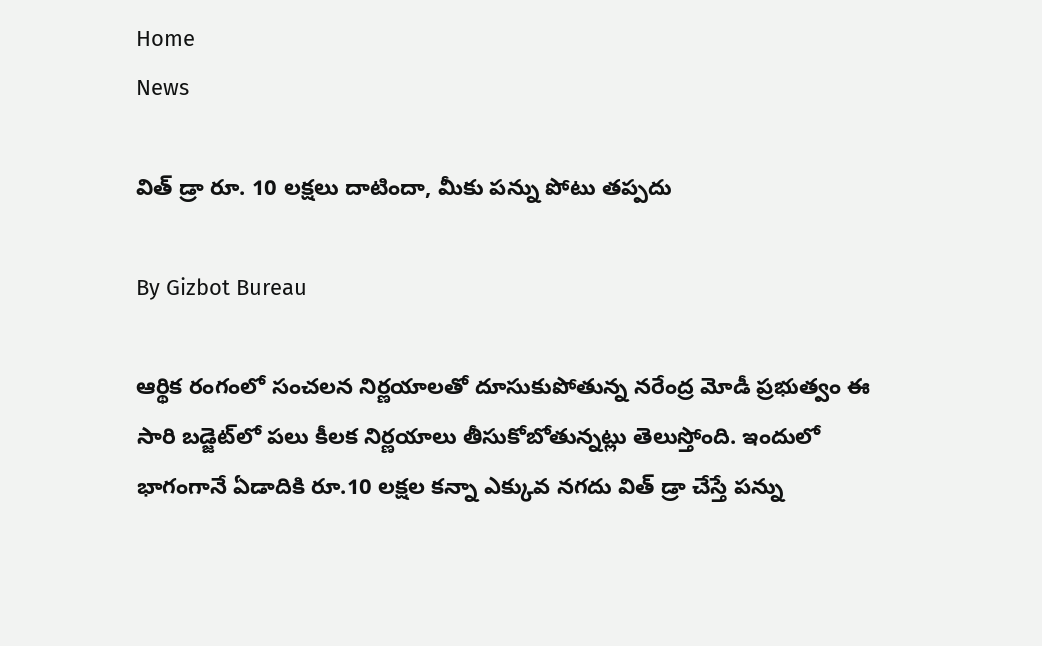Home
News

విత్ డ్రా రూ. 10 లక్షలు దాటిందా, మీకు పన్ను పోటు తప్పదు

By Gizbot Bureau

ఆర్థిక రంగంలో సంచలన నిర్ణయాలతో దూసుకుపోతున్న నరేంద్ర మోడీ ప్రభుత్వం ఈ సారి బడ్జెట్‌లో పలు కీలక నిర్ణయాలు తీసుకోబోతున్నట్లు తెలుస్తోంది. ఇందులో భాగంగానే ఏడాదికి రూ.10 లక్షల కన్నా ఎక్కువ నగదు విత్ డ్రా చేస్తే పన్ను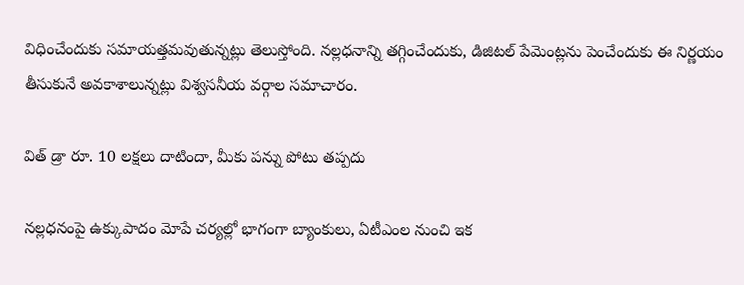విధించేందుకు సమాయత్తమవుతున్నట్లు తెలుస్తోంది. నల్లధనాన్ని తగ్గించేందుకు, డిజిటల్ పేమెంట్లను పెంచేందుకు ఈ నిర్ణయం తీసుకునే అవకాశాలున్నట్లు విశ్వసనీయ వర్గాల సమాచారం.

విత్ డ్రా రూ. 10 లక్షలు దాటిందా, మీకు పన్ను పోటు తప్పదు

నల్లధనంపై ఉక్కుపాదం మోపే చర్యల్లో భాగంగా బ్యాంకులు, ఏటీఎంల నుంచి ఇక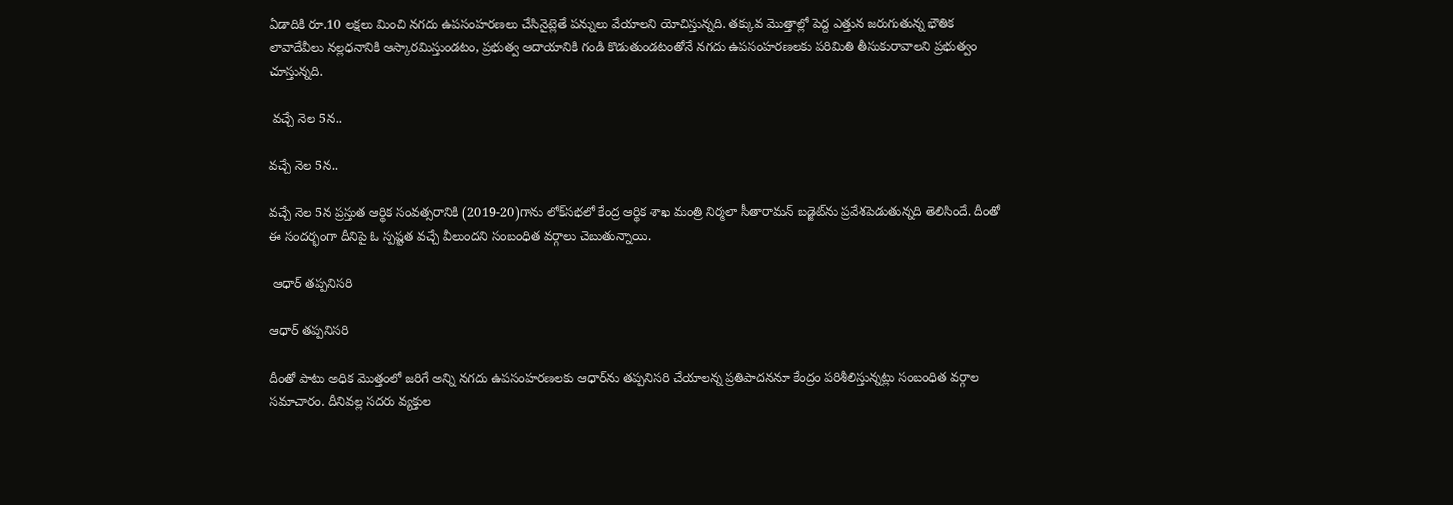ఏడాదికి రూ.10 లక్షలు మించి నగదు ఉపసంహరణలు చేసినైట్లెతే పన్నులు వేయాలని యోచిస్తున్నది. తక్కువ మొత్తాల్లో పెద్ద ఎత్తున జరుగుతున్న భౌతిక లావాదేవీలు నల్లధనానికి ఆస్కారమిస్తుండటం, ప్రభుత్వ ఆదాయానికి గండి కొడుతుండటంతోనే నగదు ఉపసంహరణలకు పరిమితి తీసుకురావాలని ప్రభుత్వం చూస్తున్నది.

 వచ్చే నెల 5న..

వచ్చే నెల 5న..

వచ్చే నెల 5న ప్రస్తుత ఆర్థిక సంవత్సరానికి (2019-20)గాను లోక్‌సభలో కేంద్ర ఆర్థిక శాఖ మంత్రి నిర్మలా సీతారామన్ బడ్జెట్‌ను ప్రవేశపెడుతున్నది తెలిసిందే. దీంతో ఈ సందర్భంగా దీనిపై ఓ స్పష్టత వచ్చే వీలుందని సంబంధిత వర్గాలు చెబుతున్నాయి.

 ఆధార్ తప్పనిసరి

ఆధార్ తప్పనిసరి

దీంతో పాటు అధిక మొత్తంలో జరిగే అన్ని నగదు ఉపసంహరణలకు ఆధార్‌ను తప్పనిసరి చేయాలన్న ప్రతిపాదననూ కేంద్రం పరిశీలిస్తున్నట్లు సంబంధిత వర్గాల సమాచారం. దీనివల్ల సదరు వ్యక్తుల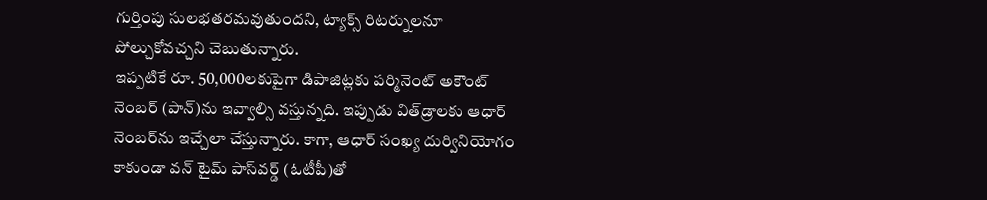గుర్తింపు సులభతరమవుతుందని, ట్యాక్స్ రిటర్నులనూ పోల్చుకోవచ్చని చెబుతున్నారు.
ఇప్పటికే రూ. 50,000లకుపైగా డిపాజిట్లకు పర్మినెంట్ అకౌంట్ నెంబర్ (పాన్)ను ఇవ్వాల్సి వస్తున్నది. ఇప్పుడు విత్‌డ్రాలకు ఆధార్ నెంబర్‌ను ఇచ్చేలా చేస్తున్నారు. కాగా, ఆధార్ సంఖ్య దుర్వినియోగం కాకుండా వన్ టైమ్ పాస్‌వర్డ్ (ఓటీపీ)తో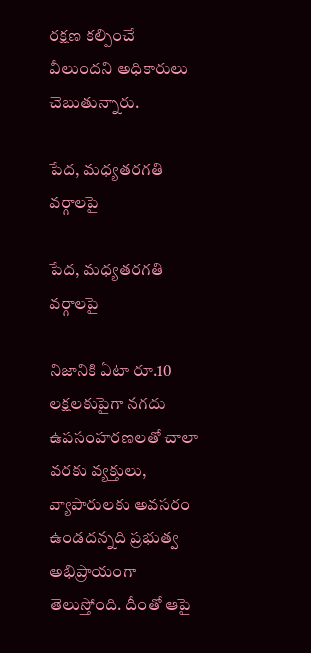రక్షణ కల్పించే వీలుందని అధికారులు చెబుతున్నారు.

పేద, మధ్యతరగతి వర్గాలపై

పేద, మధ్యతరగతి వర్గాలపై

నిజానికి ఏటా రూ.10 లక్షలకుపైగా నగదు ఉపసంహరణలతో చాలా వరకు వ్యక్తులు, వ్యాపారులకు అవసరం ఉండదన్నది ప్రభుత్వ అభిప్రాయంగా తెలుస్తోంది. దీంతో ఆపై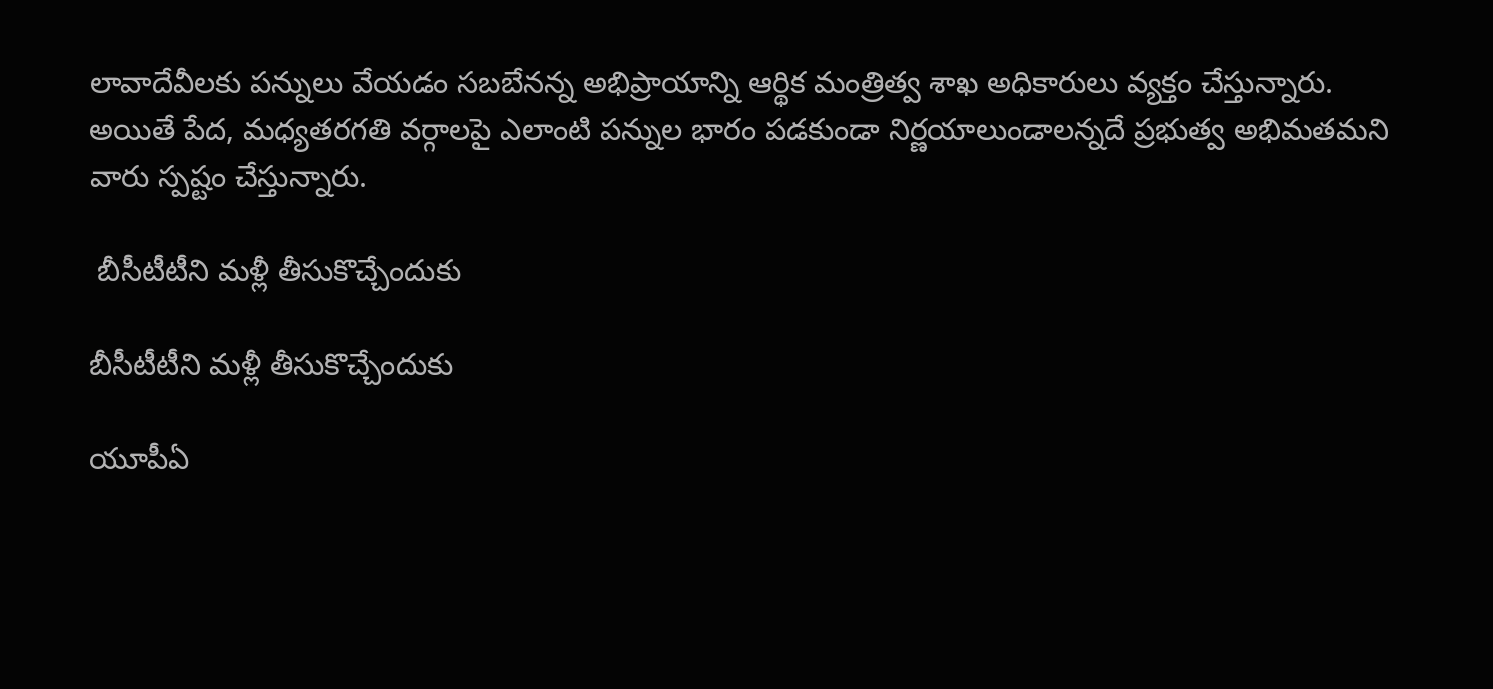లావాదేవీలకు పన్నులు వేయడం సబబేనన్న అభిప్రాయాన్ని ఆర్థిక మంత్రిత్వ శాఖ అధికారులు వ్యక్తం చేస్తున్నారు. అయితే పేద, మధ్యతరగతి వర్గాలపై ఎలాంటి పన్నుల భారం పడకుండా నిర్ణయాలుండాలన్నదే ప్రభుత్వ అభిమతమని వారు స్పష్టం చేస్తున్నారు.

 బీసీటీటీని మళ్లీ తీసుకొచ్చేందుకు

బీసీటీటీని మళ్లీ తీసుకొచ్చేందుకు

యూపీఏ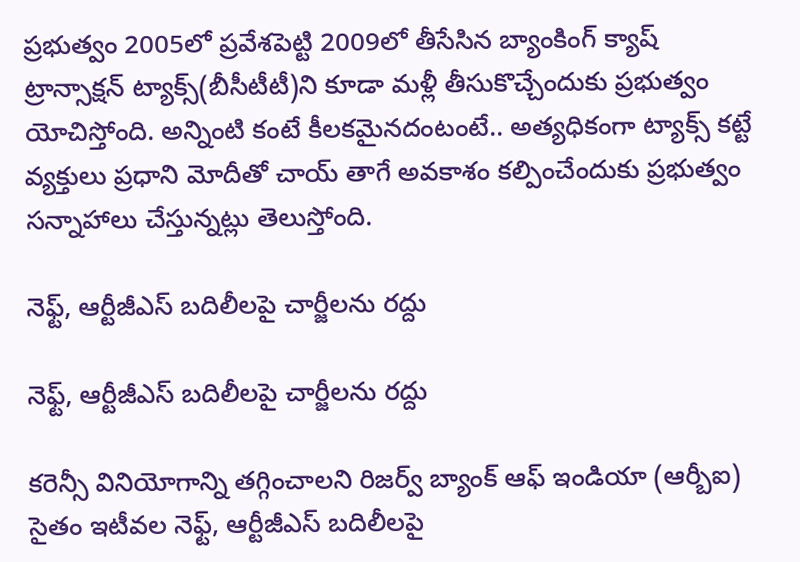ప్రభుత్వం 2005లో ప్రవేశపెట్టి 2009లో తీసేసిన బ్యాంకింగ్ క్యాష్ ట్రాన్సాక్షన్ ట్యాక్స్(బీసీటీటీ)ని కూడా మళ్లీ తీసుకొచ్చేందుకు ప్రభుత్వం యోచిస్తోంది. అన్నింటి కంటే కీలకమైనదంటంటే.. అత్యధికంగా ట్యాక్స్ కట్టే వ్యక్తులు ప్రధాని మోదీతో చాయ్ తాగే అవకాశం కల్పించేందుకు ప్రభుత్వం సన్నాహాలు చేస్తున్నట్లు తెలుస్తోంది.

నెఫ్ట్, ఆర్టీజీఎస్ బదిలీలపై చార్జీలను రద్దు

నెఫ్ట్, ఆర్టీజీఎస్ బదిలీలపై చార్జీలను రద్దు

కరెన్సీ వినియోగాన్ని తగ్గించాలని రిజర్వ్ బ్యాంక్ ఆఫ్ ఇండియా (ఆర్బీఐ) సైతం ఇటీవల నెఫ్ట్, ఆర్టీజీఎస్ బదిలీలపై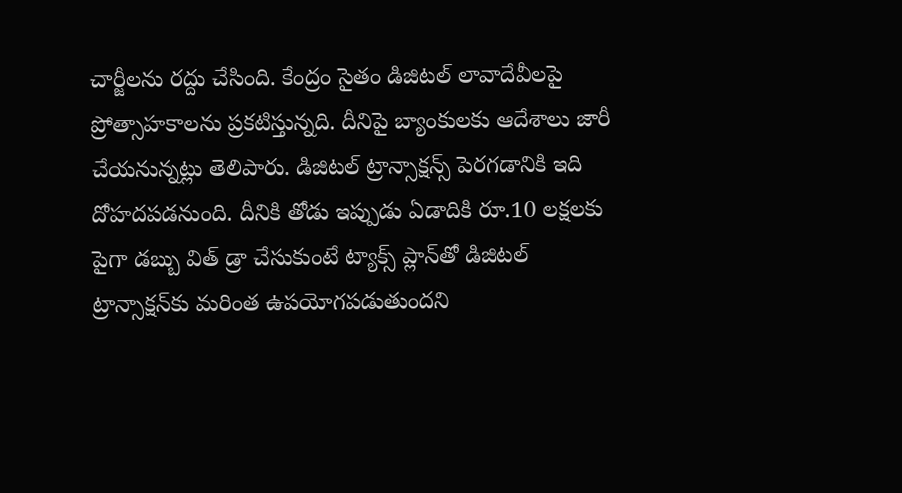చార్జీలను రద్దు చేసింది. కేంద్రం సైతం డిజిటల్ లావాదేవీలపై ప్రోత్సాహకాలను ప్రకటిస్తున్నది. దీనిపై బ్యాంకులకు ఆదేశాలు జారీ చేయనున్నట్లు తెలిపారు. డిజిటల్ ట్రాన్సాక్షన్స్ పెరగడానికి ఇది దోహదపడనుంది. దీనికి తోడు ఇప్పుడు ఏడాదికి రూ.10 లక్షలకు పైగా డబ్బు విత్ డ్రా చేసుకుంటే ట్యాక్స్ ప్లాన్‌తో డిజిటల్ ట్రాన్సాక్షన్‌కు మరింత ఉపయోగపడుతుందని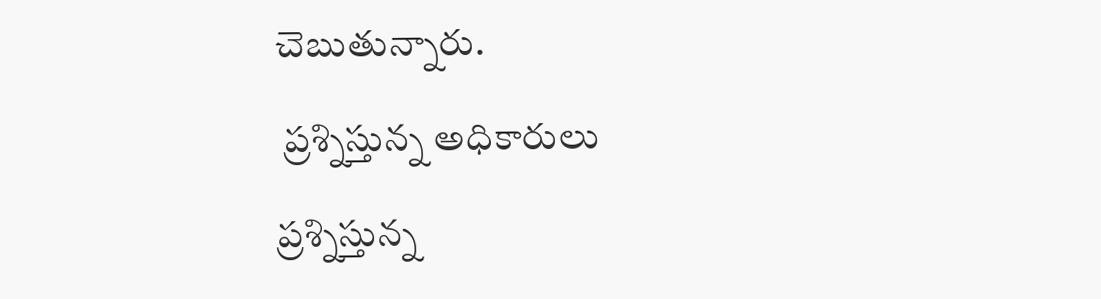చెబుతున్నారు.

 ప్రశ్నిస్తున్న అధికారులు

ప్రశ్నిస్తున్న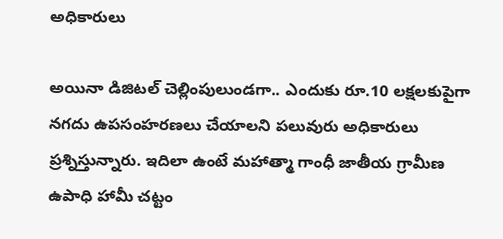అధికారులు

అయినా డిజిటల్ చెల్లింపులుండగా.. ఎందుకు రూ.10 లక్షలకుపైగా నగదు ఉపసంహరణలు చేయాలని పలువురు అధికారులు ప్రశ్నిస్తున్నారు. ఇదిలా ఉంటే మహాత్మా గాంధీ జాతీయ గ్రామీణ ఉపాధి హామీ చట్టం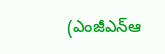(ఎంజీఎన్‌ఆ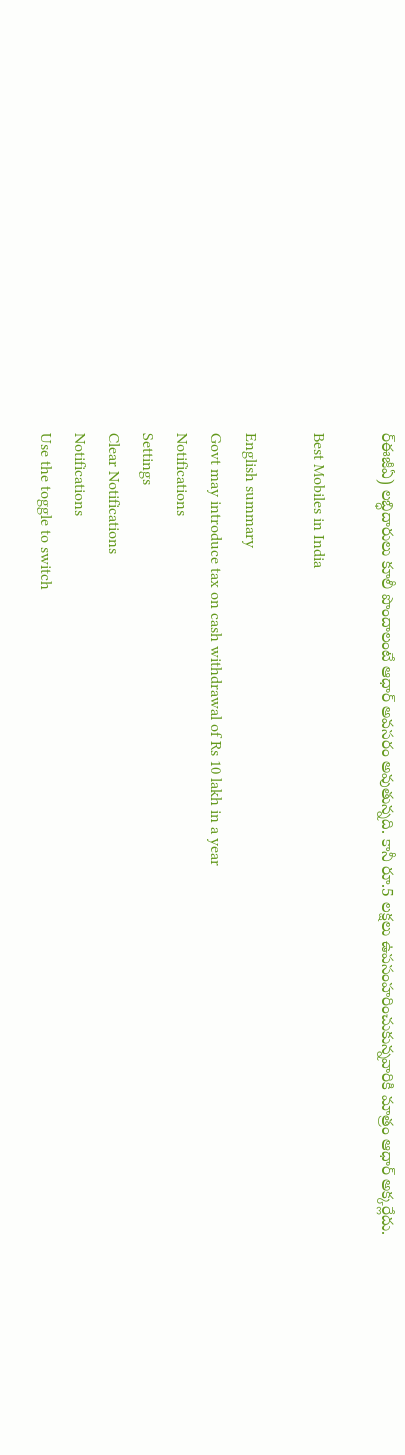ర్‌ఈజీఏ) లబ్ధిదారులు కూలీ పొందాలంటే ఆధార్ అవసరం అవుతున్నది. కానీ రూ.5 లక్షలు ఉపసంహరించుకున్నవారికి మాత్రం ఆధార్ అక్కర్లేదు.

Best Mobiles in India

English summary
Govt may introduce tax on cash withdrawal of Rs 10 lakh in a year
Notifications
Settings
Clear Notifications
Notifications
Use the toggle to switch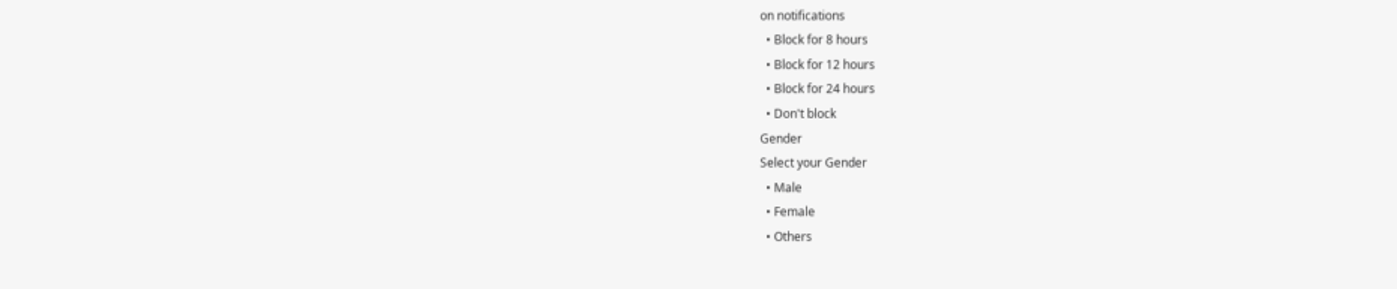on notifications
  • Block for 8 hours
  • Block for 12 hours
  • Block for 24 hours
  • Don't block
Gender
Select your Gender
  • Male
  • Female
  • Others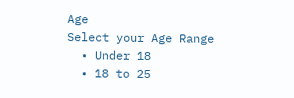Age
Select your Age Range
  • Under 18
  • 18 to 25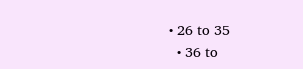• 26 to 35
  • 36 to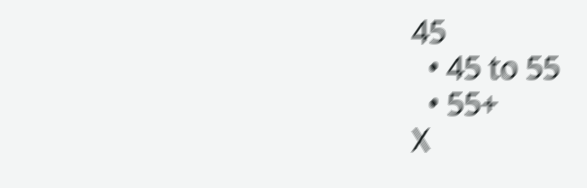45
  • 45 to 55
  • 55+
X